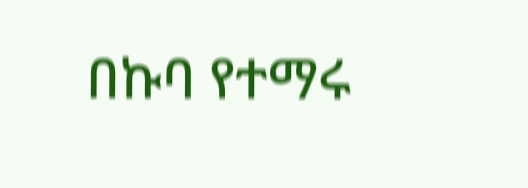በኩባ የተማሩ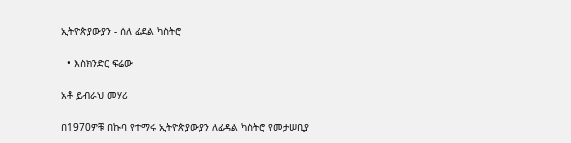ኢትዮጵያውያን - ሰለ ፊደል ካስትሮ

  • እስክንድር ፍሬው

አቶ ይብራህ መሃሪ

በ1970ዎቹ በኩባ የተማሩ ኢትዮጵያውያን ለፊዳል ካስትሮ የመታሠቢያ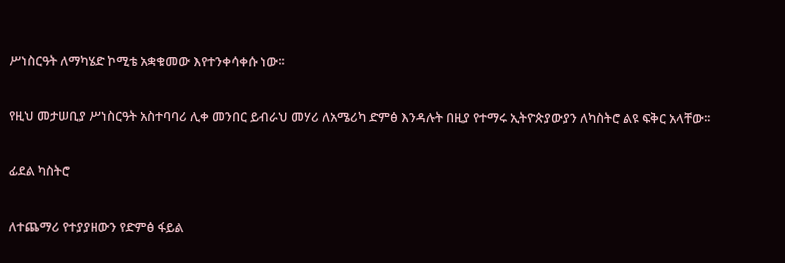ሥነስርዓት ለማካሄድ ኮሚቴ አቋቁመው እየተንቀሳቀሱ ነው፡፡

የዚህ መታሠቢያ ሥነስርዓት አስተባባሪ ሊቀ መንበር ይብራህ መሃሪ ለአሜሪካ ድምፅ እንዳሉት በዚያ የተማሩ ኢትዮጵያውያን ለካስትሮ ልዩ ፍቅር አላቸው፡፡

ፊደል ካስትሮ

ለተጨማሪ የተያያዘውን የድምፅ ፋይል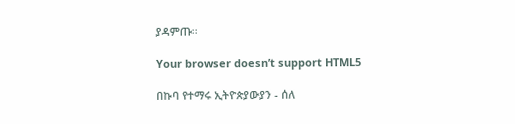ያዳምጡ፡፡

Your browser doesn’t support HTML5

በኩባ የተማሩ ኢትዮጵያውያን - ሰለ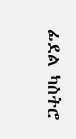ፊደል ካስትሮ